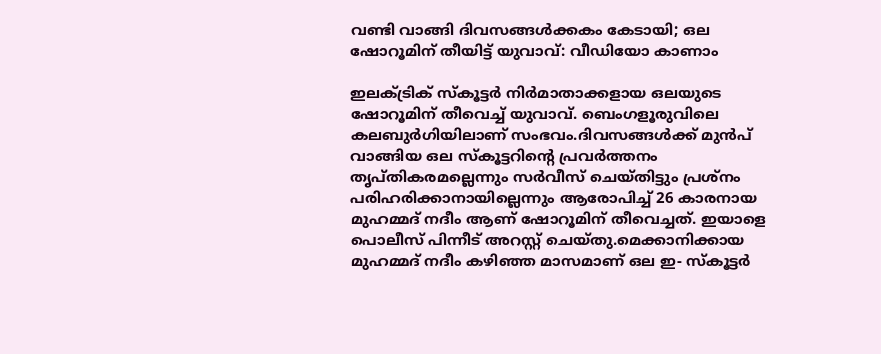വണ്ടി വാങ്ങി ദിവസങ്ങള്‍ക്കകം കേടായി; ഒല ഷോറൂമിന് തീയിട്ട് യുവാവ്: വീഡിയോ കാണാം

ഇലക്‌ട്രിക് സ്‌കൂട്ടര്‍ നിര്‍മാതാക്കളായ ഒലയുടെ ഷോറൂമിന് തീവെച്ച്‌ യുവാവ്. ബെംഗളൂരുവിലെ കലബുര്‍ഗിയിലാണ് സംഭവം.ദിവസങ്ങള്‍ക്ക് മുന്‍പ് വാങ്ങിയ ഒല സ്‌കൂട്ടറിന്റെ പ്രവര്‍ത്തനം തൃപ്തികരമല്ലെന്നും സര്‍വീസ് ചെയ്തിട്ടും പ്രശ്‌നം പരിഹരിക്കാനായില്ലെന്നും ആരോപിച്ച്‌ 26 കാരനായ മുഹമ്മദ് നദീം ആണ് ഷോറൂമിന് തീവെച്ചത്. ഇയാളെ പൊലീസ് പിന്നീട് അറസ്റ്റ് ചെയ്തു.മെക്കാനിക്കായ മുഹമ്മദ് നദീം കഴിഞ്ഞ മാസമാണ് ഒല ഇ- സ്‌കൂട്ടര്‍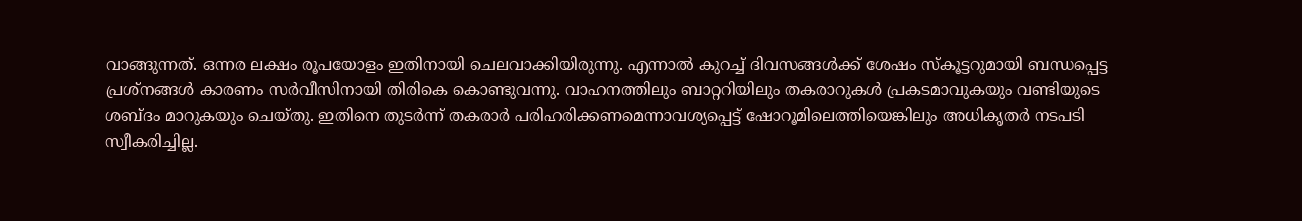വാങ്ങുന്നത്. ഒന്നര ലക്ഷം രൂപയോളം ഇതിനായി ചെലവാക്കിയിരുന്നു. എന്നാല്‍ കുറച്ച്‌ ദിവസങ്ങള്‍ക്ക് ശേഷം സ്‌കൂട്ടറുമായി ബന്ധപ്പെട്ട പ്രശ്നങ്ങള്‍ കാരണം സര്‍വീസിനായി തിരികെ കൊണ്ടുവന്നു. വാഹനത്തിലും ബാറ്ററിയിലും തകരാറുകള്‍ പ്രകടമാവുകയും വണ്ടിയുടെ ശബ്ദം മാറുകയും ചെയ്തു. ഇതിനെ തുടര്‍ന്ന് തകരാര്‍ പരിഹരിക്കണമെന്നാവശ്യപ്പെട്ട് ഷോറൂമിലെത്തിയെങ്കിലും അധികൃതര്‍ നടപടി സ്വീകരിച്ചില്ല.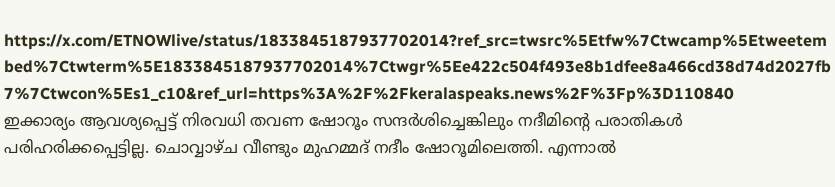https://x.com/ETNOWlive/status/1833845187937702014?ref_src=twsrc%5Etfw%7Ctwcamp%5Etweetembed%7Ctwterm%5E1833845187937702014%7Ctwgr%5Ee422c504f493e8b1dfee8a466cd38d74d2027fb7%7Ctwcon%5Es1_c10&ref_url=https%3A%2F%2Fkeralaspeaks.news%2F%3Fp%3D110840
ഇക്കാര്യം ആവശ്യപ്പെട്ട് നിരവധി തവണ ഷോറൂം സന്ദര്‍ശിച്ചെങ്കിലും നദീമിന്റെ പരാതികള്‍ പരിഹരിക്കപ്പെട്ടില്ല. ചൊവ്വാഴ്ച വീണ്ടും മുഹമ്മദ് നദീം ഷോറൂമിലെത്തി. എന്നാല്‍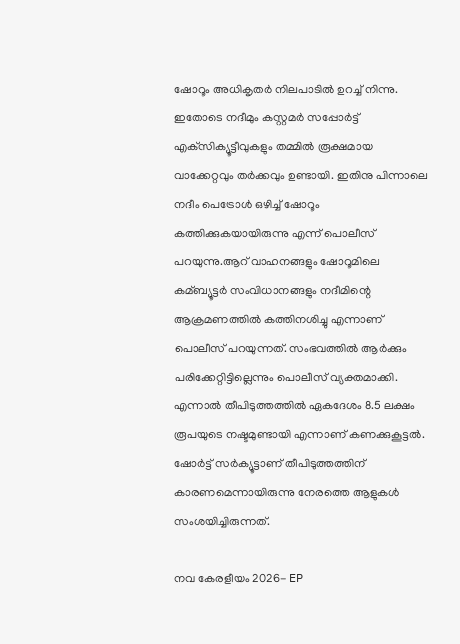ഷോറൂം അധികൃതര്‍ നിലപാടില്‍ ഉറച്ച്‌ നിന്നു. ഇതോടെ നദീമും കസ്റ്റമര്‍ സപ്പോര്‍ട്ട് എക്‌സിക്യൂട്ടീവുകളും തമ്മില്‍ രൂക്ഷമായ വാക്കേറ്റവും തര്‍ക്കവും ഉണ്ടായി. ഇതിനു പിന്നാലെ നദീം പെട്രോള്‍ ഒഴിച്ച്‌ ഷോറൂം കത്തിക്കുകയായിരുന്നു എന്ന് പൊലീസ് പറയുന്നു.ആറ് വാഹനങ്ങളും ഷോറൂമിലെ കമ്ബ്യൂട്ടര്‍ സംവിധാനങ്ങളും നദീമിന്റെ ആക്രമണത്തില്‍ കത്തിനശിച്ചു എന്നാണ് പൊലീസ് പറയുന്നത്. സംഭവത്തില്‍ ആര്‍ക്കും പരിക്കേറ്റിട്ടില്ലെന്നും പൊലീസ് വ്യക്തമാക്കി. എന്നാല്‍ തീപിടുത്തത്തില്‍ ഏകദേശം 8.5 ലക്ഷം രൂപയുടെ നഷ്ടമുണ്ടായി എന്നാണ് കണക്കുകൂട്ടല്‍. ഷോര്‍ട്ട് സര്‍ക്യൂട്ടാണ് തീപിടുത്തത്തിന് കാരണമെന്നായിരുന്നു നേരത്തെ ആളുകള്‍ സംശയിച്ചിരുന്നത്.

നവ കേരളീയം 2026- EP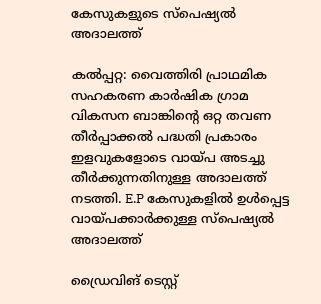കേസുകളുടെ സ്പെഷ്യൽ അദാലത്ത്

കൽപ്പറ്റ: വൈത്തിരി പ്രാഥമിക സഹകരണ കാർഷിക ഗ്രാമ വികസന ബാങ്കിന്റെ ഒറ്റ തവണ തീർപ്പാക്കൽ പദ്ധതി പ്രകാരം ഇളവുകളോടെ വായ്പ അടച്ചു തീർക്കുന്നതിനുള്ള അദാലത്ത് നടത്തി. E.P കേസുകളിൽ ഉൾപ്പെട്ട വായ്പക്കാർക്കുള്ള സ്പെഷ്യൽ അദാലത്ത്

ഡ്രൈവിങ് ടെസ്റ്റ്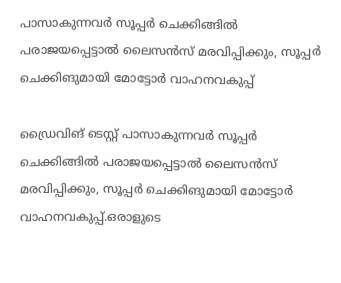പാസാകുന്നവര്‍ സൂപ്പര്‍ ചെക്കിങ്ങില്‍ പരാജയപ്പെട്ടാല്‍ ലൈസൻസ് മരവിപ്പിക്കും, സൂപ്പര്‍ ചെക്കിങുമായി മോട്ടോര്‍ വാഹനവകുപ്പ്

ഡ്രൈവിങ് ടെസ്റ്റ് പാസാകുന്നവർ സൂപ്പർ ചെക്കിങ്ങില്‍ പരാജയപ്പെട്ടാല്‍ ലൈസൻസ് മരവിപ്പിക്കും, സൂപ്പർ ചെക്കിങുമായി മോട്ടോർ വാഹനവകുപ്പ്.ഒരാളുടെ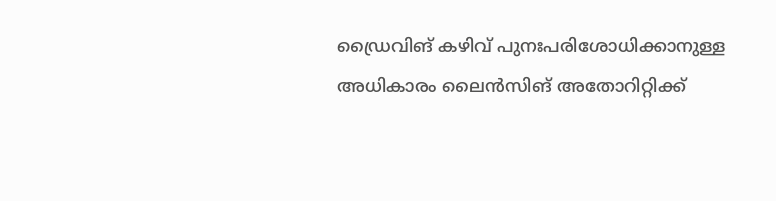ഡ്രൈവിങ് കഴിവ് പുനഃപരിശോധിക്കാനുള്ള അധികാരം ലൈൻസിങ് അതോറിറ്റിക്ക്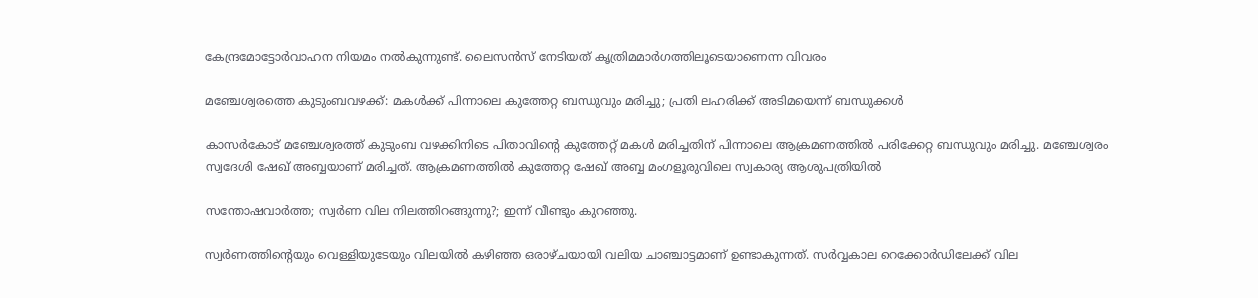കേന്ദ്രമോട്ടോർവാഹന നിയമം നല്‍കുന്നുണ്ട്. ലൈസൻസ് നേടിയത് കൃത്രിമമാർഗത്തിലൂടെയാണെന്ന വിവരം

മഞ്ചേശ്വരത്തെ കുടുംബവഴക്ക്: മകള്‍ക്ക് പിന്നാലെ കുത്തേറ്റ ബന്ധുവും മരിച്ചു; പ്രതി ലഹരിക്ക് അടിമയെന്ന് ബന്ധുക്കൾ

കാസര്‍കോട് മഞ്ചേശ്വരത്ത് കുടുംബ വഴക്കിനിടെ പിതാവിൻ്റെ കുത്തേറ്റ് മകൾ മരിച്ചതിന് പിന്നാലെ ആക്രമണത്തിൽ പരിക്കേറ്റ ബന്ധുവും മരിച്ചു. മഞ്ചേശ്വരം സ്വദേശി ഷേഖ് അബ്ബയാണ് മരിച്ചത്. ആക്രമണത്തിൽ കുത്തേറ്റ ഷേഖ് അബ്ബ മംഗളൂരുവിലെ സ്വകാര്യ ആശുപത്രിയിൽ

സന്തോഷവാര്‍ത്ത; സ്വര്‍ണ വില നിലത്തിറങ്ങുന്നു?; ഇന്ന് വീണ്ടും കുറഞ്ഞു.

സ്വര്‍ണത്തിന്റെയും വെള്ളിയുടേയും വിലയില്‍ കഴിഞ്ഞ ഒരാഴ്ചയായി വലിയ ചാഞ്ചാട്ടമാണ് ഉണ്ടാകുന്നത്. സര്‍വ്വകാല റെക്കോര്‍ഡിലേക്ക് വില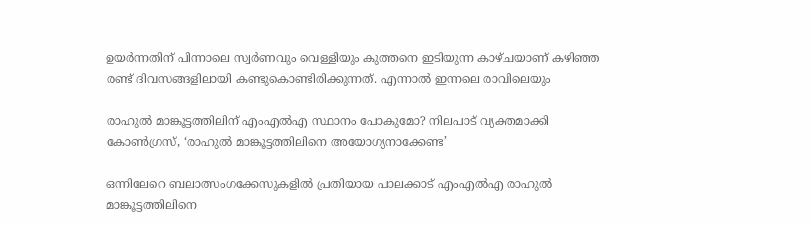ഉയര്‍ന്നതിന് പിന്നാലെ സ്വര്‍ണവും വെള്ളിയും കുത്തനെ ഇടിയുന്ന കാഴ്ചയാണ് കഴിഞ്ഞ രണ്ട് ദിവസങ്ങളിലായി കണ്ടുകൊണ്ടിരിക്കുന്നത്. എന്നാല്‍ ഇന്നലെ രാവിലെയും

രാഹുല്‍ മാങ്കൂട്ടത്തിലിന് എംഎല്‍എ സ്ഥാനം പോകുമോ? നിലപാട് വ്യക്തമാക്കി കോൺഗ്രസ്, ‘രാഹുൽ മാങ്കൂട്ടത്തിലിനെ അയോഗ്യനാക്കേണ്ട’

ഒന്നിലേറെ ബലാത്സംഗക്കേസുകളില്‍ പ്രതിയായ പാലക്കാട് എംഎല്‍എ രാഹുൽ മാങ്കൂട്ടത്തിലിനെ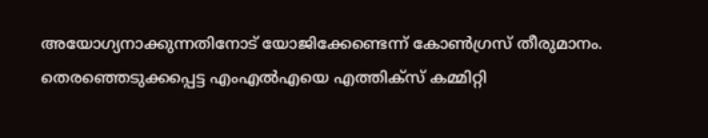അയോഗ്യനാക്കുന്നതിനോട് യോജിക്കേണ്ടെന്ന് കോൺഗ്രസ് തീരുമാനം. തെരഞ്ഞെടുക്കപ്പെട്ട എംഎല്‍എയെ എത്തിക്സ് കമ്മിറ്റി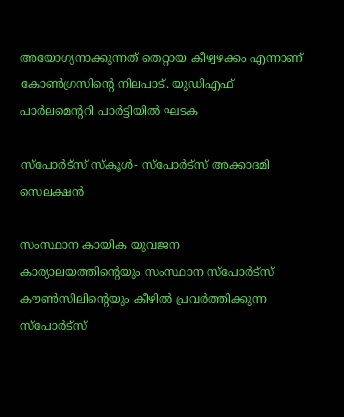അയോഗ്യനാക്കുന്നത് തെറ്റായ കീഴ്വഴക്കം എന്നാണ് കോൺഗ്രസിന്‍റെ നിലപാട്. യുഡിഎഫ് പാർലമെന്ററി പാർട്ടിയിൽ ഘടക

സ്‌പോര്‍ട്സ് സ്‌കൂള്‍- സ്‌പോര്‍ട്സ് അക്കാദമി സെലക്ഷന്‍

സംസ്ഥാന കായിക യുവജന കാര്യാലയത്തിന്റെയും സംസ്ഥാന സ്‌പോര്‍ട്‌സ് കൗണ്‍സിലിന്റെയും കീഴില്‍ പ്രവര്‍ത്തിക്കുന്ന സ്‌പോര്‍ട്‌സ്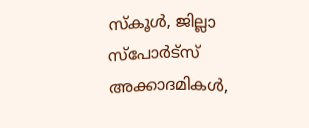സ്‌കൂള്‍, ജില്ലാ സ്‌പോര്‍ട്സ് അക്കാദമികള്‍,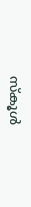സ്‌കൂള്‍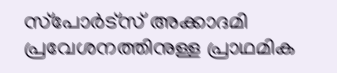സ്‌പോര്‍ട്സ് അക്കാദമി പ്രവേശനത്തിനുള്ള പ്രാഥമിക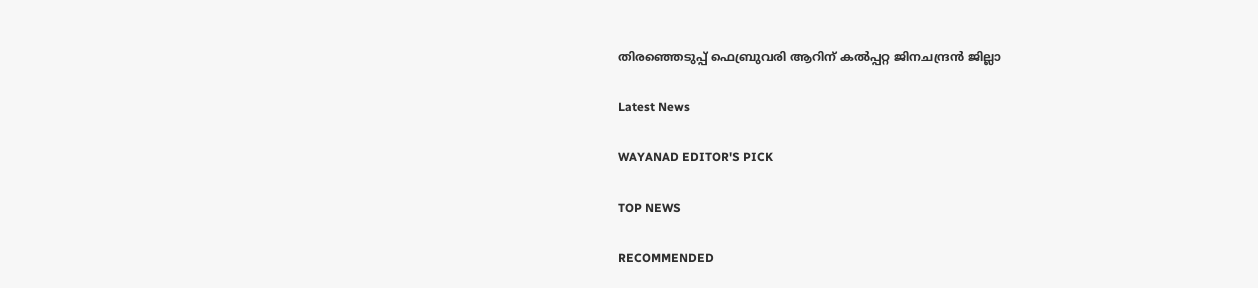തിരഞ്ഞെടുപ്പ് ഫെബ്രുവരി ആറിന് കല്‍പ്പറ്റ ജിനചന്ദ്രന്‍ ജില്ലാ

Latest News

WAYANAD EDITOR'S PICK

TOP NEWS

RECOMMENDED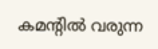കമന്റിൽ വരുന്ന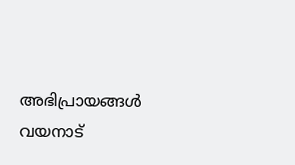അഭിപ്രായങ്ങൾ വയനാട്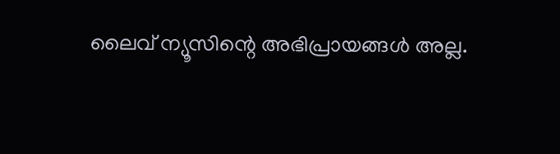ലൈവ് ന്യൂസിന്റെ അഭിപ്രായങ്ങൾ അല്ല.